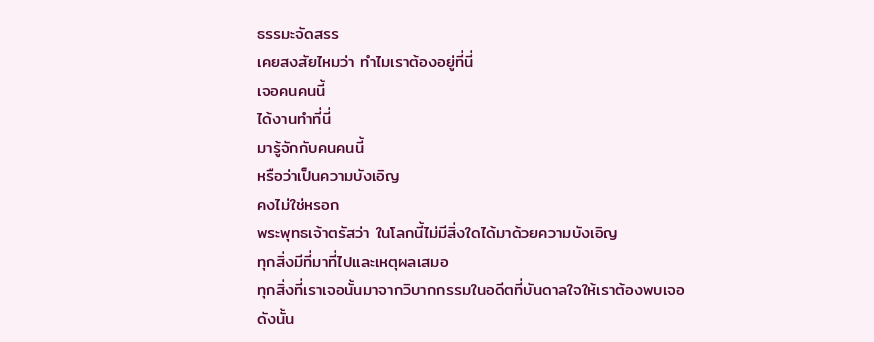ธรรมะจัดสรร
เคยสงสัยไหมว่า ทำไมเราต้องอยู่ที่นี่
เจอคนคนนี้
ได้งานทำที่นี่
มารู้จักกับคนคนนี้
หรือว่าเป็นความบังเอิญ
คงไม่ใช่หรอก
พระพุทธเจ้าตรัสว่า ในโลกนี้ไม่มีสิ่งใดได้มาด้วยความบังเอิญ
ทุกสิ่งมีที่มาที่ไปและเหตุผลเสมอ
ทุกสิ่งที่เราเจอนั้นมาจากวิบากกรรมในอดีตที่บันดาลใจให้เราต้องพบเจอ
ดังนั้น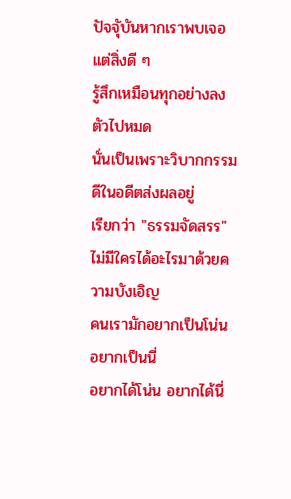ปัจจุับันหากเราพบเจอแต่สิ่งดี ๆ
รู้สึกเหมือนทุกอย่างลงตัวไปหมด
นั่นเป็นเพราะวิบากกรรมดีในอดีตส่งผลอยู่
เรียกว่า "ธรรมจัดสรร"
ไม่มีใครได้อะไรมาด้วยความบังเอิญ
คนเรามักอยากเป็นโน่น อยากเป็นนี่
อยากได้โน่น อยากได้นี่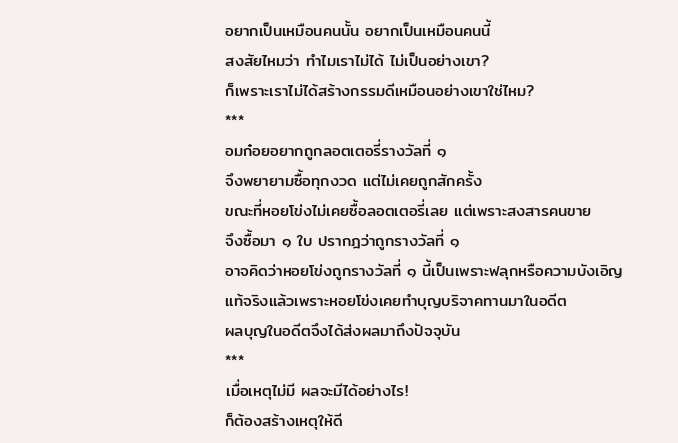อยากเป็นเหมือนคนนั้น อยากเป็นเหมือนคนนี้
สงสัยไหมว่า ทำไมเราไม่ได้ ไม่เป็นอย่างเขา?
ก็เพราะเราไม่ได้สร้างกรรมดีเหมือนอย่างเขาใช่ไหม?
***
อมก๋อยอยากถูกลอตเตอรี่รางวัลที่ ๑
จึงพยายามซื้อทุกงวด แต่ไม่เคยถูกสักครั้ง
ขณะที่หอยโข่งไม่เคยซื้อลอตเตอรี่เลย แต่เพราะสงสารคนขาย
จึงซื้อมา ๑ ใบ ปรากฎว่าถูกรางวัลที่ ๑
อาจคิดว่าหอยโข่งถูกรางวัลที่ ๑ นี้เป็นเพราะฟลุกหรือความบังเอิญ
แท้จริงแล้วเพราะหอยโข่งเคยทำบุญบริจาคทานมาในอดีต
ผลบุญในอดีตจึงได้ส่งผลมาถึงปัจจุบัน
***
เมื่อเหตุไม่มี ผลจะมีได้อย่างไร!
ก็ต้องสร้างเหตุให้ดี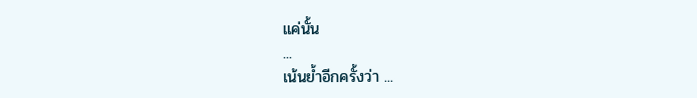แค่นั้น
...
เน้นย้ำอีกครั้งว่า ...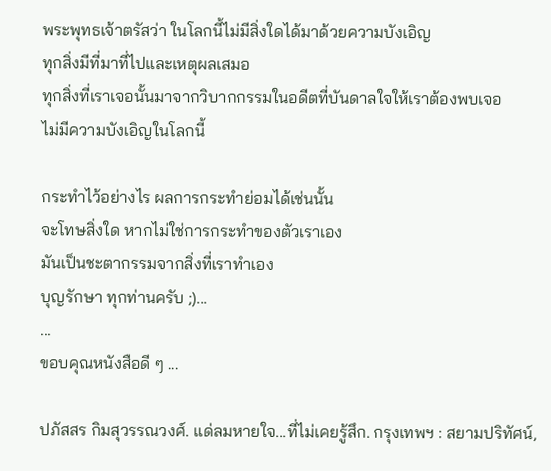พระพุทธเจ้าตรัสว่า ในโลกนี้ไม่มีสิ่งใดได้มาด้วยความบังเอิญ
ทุกสิ่งมีที่มาที่ไปและเหตุผลเสมอ
ทุกสิ่งที่เราเจอนั้นมาจากวิบากกรรมในอดีตที่บันดาลใจให้เราต้องพบเจอ
ไม่มีความบังเอิญในโลกนี้

กระทำไว้อย่างไร ผลการกระทำย่อมได้เช่นนั้น
จะโทษสิ่งใด หากไม่ใช่การกระทำของตัวเราเอง
มันเป็นชะตากรรมจากสิ่งที่เราทำเอง
บุญรักษา ทุกท่านครับ ;)...
...
ขอบคุณหนังสือดี ๆ ...

ปภัสสร กิมสุวรรณวงศ์. แด่ลมหายใจ...ที่ไม่เคยรู้สึก. กรุงเทพฯ : สยามปริทัศน์,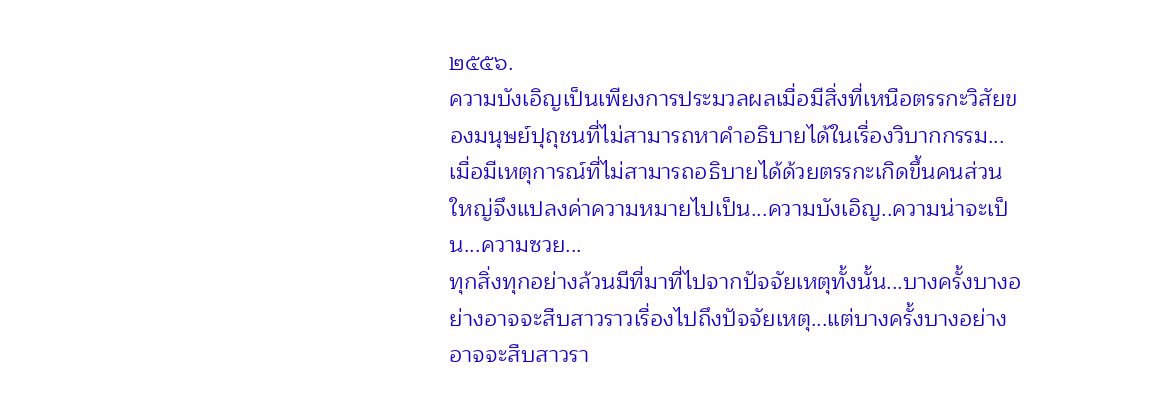๒๕๕๖.
ความบังเอิญเป็นเพียงการประมวลผลเมื่อมีสิ่งที่เหนือตรรกะวิสัยของมนุษย์ปุถุชนที่ไม่สามารถหาคำอธิบายได้ในเรื่องวิบากกรรม...เมื่อมีเหตุการณ์ที่ไม่สามารถอธิบายได้ด้วยตรรกะเกิดขึ้นคนส่วนใหญ่จึงแปลงค่าความหมายไปเป็น...ความบังเอิญ..ความน่าจะเป็น...ความซวย...
ทุกสิ่งทุกอย่างล้วนมีที่มาที่ไปจากปัจจัยเหตุทั้งนั้น...บางครั้งบางอย่างอาจจะสืบสาวราวเรื่องไปถึงปัจจัยเหตุ...แต่บางครั้งบางอย่างอาจจะสืบสาวรา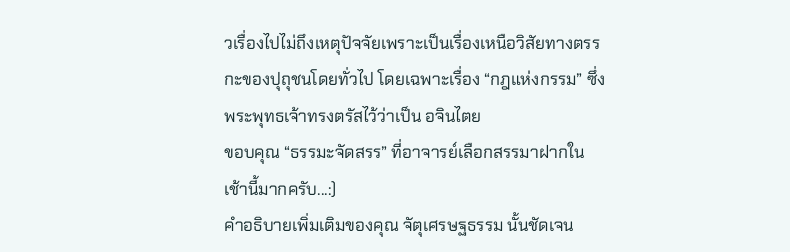วเรื่องไปไม่ถึงเหตุปัจจัยเพราะเป็นเรื่องเหนือวิสัยทางตรรกะของปุถุชนโดยทั่วไป โดยเฉพาะเรื่อง “กฎแห่งกรรม” ซึ่งพระพุทธเจ้าทรงตรัสไว้ว่าเป็น อจินไตย
ขอบคุณ “ธรรมะจัดสรร” ที่อาจารย์เลือกสรรมาฝากในเช้านี้มากครับ...:)
คำอธิบายเพิ่มเติมของคุณ จัตุเศรษฐธรรม นั้นชัดเจน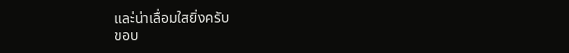และ่น่าเลื่อมใสยิ่งครับ
ขอบ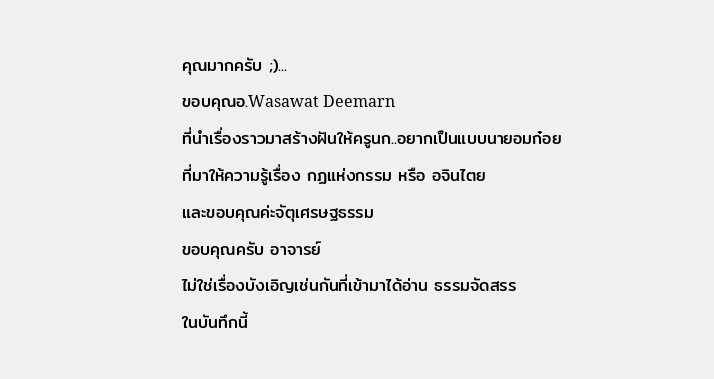คุณมากครับ ;)...
ขอบคุณอ.Wasawat Deemarn
ที่นำเรื่องราวมาสร้างฝันให้ครูนก..อยากเป็นแบบนายอมก๋อย
ที่มาให้ความรู้เรื่อง กฏแห่งกรรม หรือ อจินไตย
และขอบคุณค่ะจัตุเศรษฐธรรม
ขอบคุณครับ อาจารย์
ไม่ใช่เรื่องบังเอิญเช่นกันที่เข้ามาได้อ่าน ธรรมจัดสรร
ในบันทึกนี้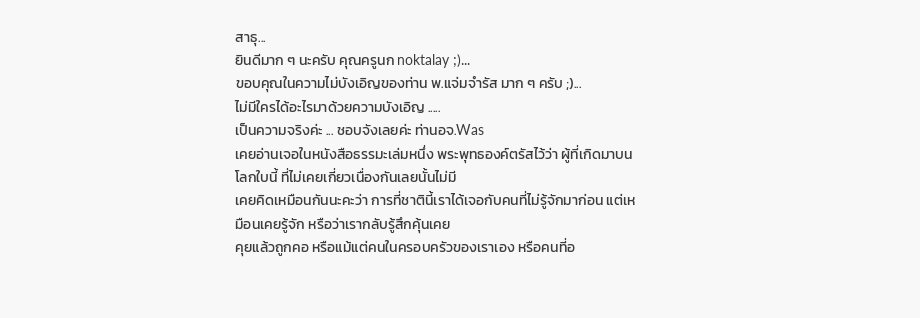สาธุ...
ยินดีมาก ๆ นะครับ คุณครูนก noktalay ;)...
ขอบคุณในความไม่บังเอิญของท่าน พ.แจ่มจำรัส มาก ๆ ครับ ;)...
ไม่มีใครได้อะไรมาด้วยความบังเอิญ .....
เป็นความจริงค่ะ ... ชอบจังเลยค่ะ ท่านอจ.Was
เคยอ่านเจอในหนังสือธรรมะเล่มหนึ่ง พระพุทธองค์ตรัสไว้ว่า ผู้ที่เกิดมาบนโลกใบนี้ ที่ไม่เคยเกี่ยวเนื่องกันเลยนั้นไม่มี
เคยคิดเหมือนกันนะคะว่า การที่ชาตินี้เราได้เจอกับคนที่ไม่รู้จักมาก่อน แต่เหมือนเคยรู้จัก หรือว่าเรากลับรู้สึกคุ้นเคย
คุยแล้วถูกคอ หรือแม้แต่คนในครอบครัวของเราเอง หรือคนที่อ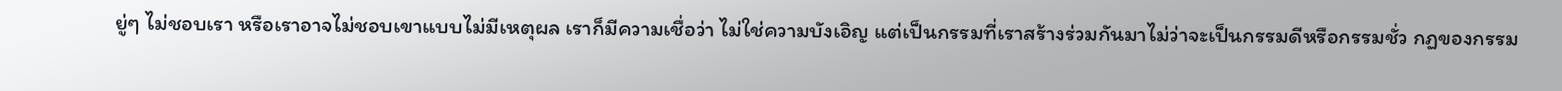ยู่ๆ ไม่ชอบเรา หรือเราอาจไม่ชอบเขาแบบไม่มีเหตุผล เราก็มีความเชื่อว่า ไม่ใช่ความบังเอิญ แต่เป็นกรรมที่เราสร้างร่วมกันมาไม่ว่าจะเป็นกรรมดีหรือกรรมชั่ว กฏของกรรม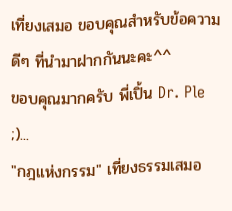เที่ยงเสมอ ขอบคุณสำหรับข้อความดีๆ ที่นำมาฝากกันนะคะ^^
ขอบคุณมากครับ พี่เปิ้น Dr. Ple ;)...
"กฎแห่งกรรม" เที่ยงธรรมเสมอ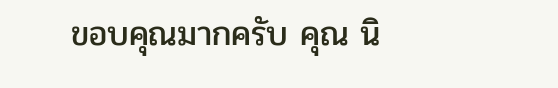ขอบคุณมากครับ คุณ นิ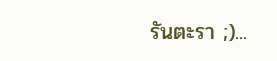รันตะรา ;)...